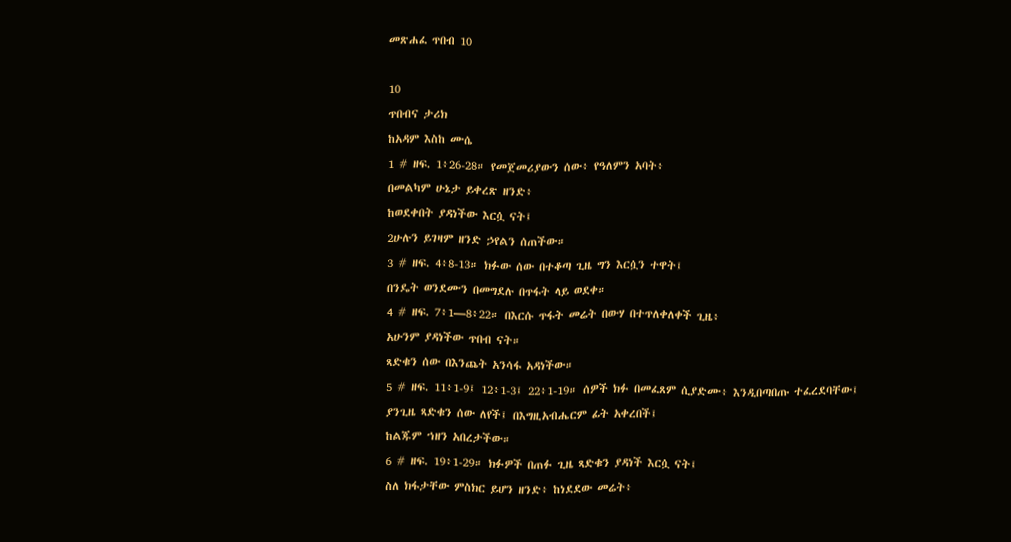መጽሐፈ ጥበብ 10

10
ጥበብና ታሪክ
ከአዳም እስከ ሙሴ
1 # ዘፍ. 1፥26-28። የመጀመሪያውን ሰው፥ የዓለምን አባት፥
በመልካም ሁኔታ ይቀረጽ ዘንድ፥
ከወደቀበት ያዳነችው እርሷ ናት፤
2ሁሉን ይገዛም ዘንድ ኃየልን ሰጠችው።
3 # ዘፍ. 4፥8-13። ክፉው ሰው በተቆጣ ጊዜ ግን እርሷን ተዋት፤
በንዴት ወንደሙን በመግደሉ በጥፋት ላይ ወደቀ።
4 # ዘፍ. 7፥1—8፥22። በእርሱ ጥፋት መሬት በውሃ በተጥለቀለቀች ጊዜ፥
አሁንም ያዳነችው ጥበብ ናት።
ጻድቁን ሰው በእንጨት አንሳፋ አዳነችው።
5 # ዘፍ. 11፥1-9፤ 12፥1-3፤ 22፥1-19። ሰዎች ክፉ በመፈጸም ሲያድሙ፥ እንዲበጣበጡ ተፈረደባቸው፤
ያንጊዜ ጻድቁን ሰው ለየች፤ በእግዚአብሔርም ፊት አቀረበች፤
ከልጁም ኀዘን አበረታችው።
6 # ዘፍ. 19፥1-29። ክፉዎች በጠፉ ጊዜ ጻድቁን ያዳነች እርሷ ናት፤
ስለ ክፋታቸው ምስክር ይሆን ዘንድ፥ ከነደደው መሬት፥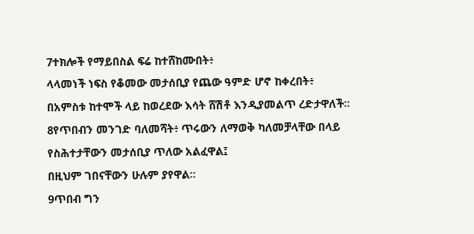7ተክሎች የማይበስል ፍሬ ከተሸከሙበት፥
ላላመነች ነፍስ የቆመው መታሰቢያ የጨው ዓምድ ሆኖ ከቀረበት፥
በአምስቱ ከተሞች ላይ ከወረደው እሳት ሸሽቶ እንዲያመልጥ ረድታዋለች።
8የጥበብን መንገድ ባለመሻት፥ ጥሩውን ለማወቅ ካለመቻላቸው በላይ
የስሕተታቸውን መታሰቢያ ጥለው አልፈዋል፤
በዚህም ገበናቸውን ሁሉም ያየዋል።
9ጥበብ ግን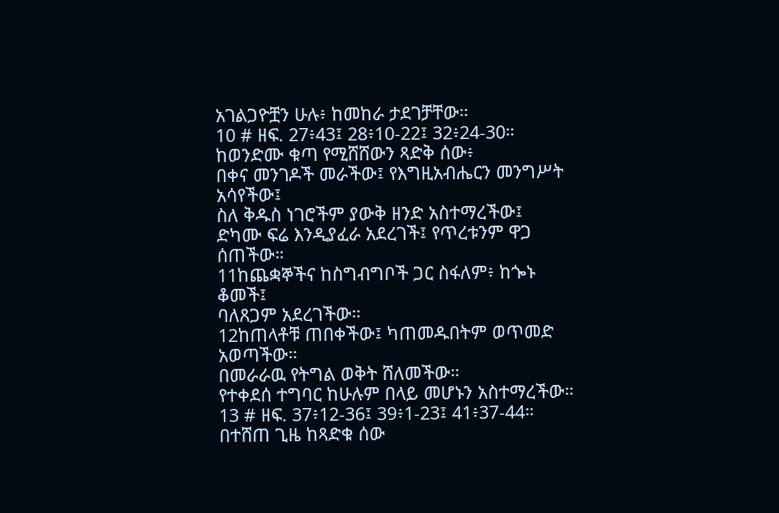አገልጋዮቿን ሁሉ፥ ከመከራ ታደገቻቸው።
10 # ዘፍ. 27፥43፤ 28፥10-22፤ 32፥24-30። ከወንድሙ ቁጣ የሚሸሸውን ጻድቅ ሰው፥
በቀና መንገዶች መራችው፤ የእግዚአብሔርን መንግሥት አሳየችው፤
ስለ ቅዱስ ነገሮችም ያውቅ ዘንድ አስተማረችው፤
ድካሙ ፍሬ እንዲያፈራ አደረገች፤ የጥረቱንም ዋጋ ሰጠችው።
11ከጨቋኞችና ከስግብግቦች ጋር ስፋለም፥ ከጐኑ ቆመች፤
ባለጸጋም አደረገችው።
12ከጠላቶቹ ጠበቀችው፤ ካጠመዱበትም ወጥመድ አወጣችው።
በመራራዉ የትግል ወቅት ሸለመችው።
የተቀደሰ ተግባር ከሁሉም በላይ መሆኑን አስተማረችው።
13 # ዘፍ. 37፥12-36፤ 39፥1-23፤ 41፥37-44። በተሸጠ ጊዜ ከጻድቁ ሰው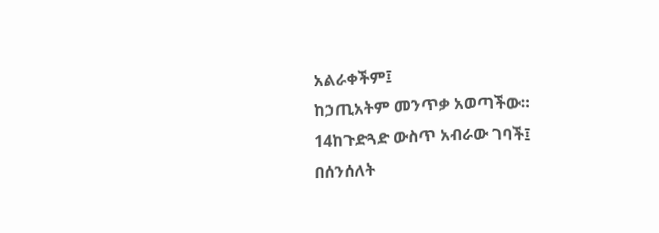አልራቀችም፤
ከኃጢአትም መንጥቃ አወጣችው።
14ከጉድጓድ ውስጥ አብራው ገባች፤
በሰንሰለት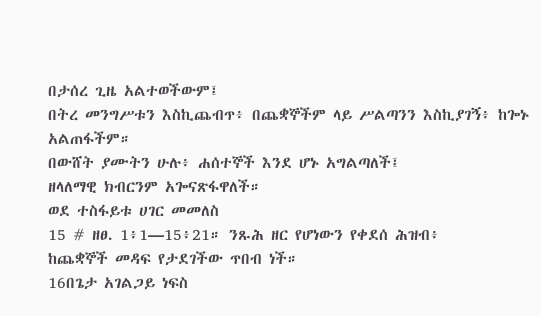በታሰረ ጊዜ አልተወችውም፤
በትረ መንግሥቱን እስኪጨብጥ፥ በጨቋኞችም ላይ ሥልጣንን እስኪያገኝ፥ ከጐኑ አልጠፋችም።
በውሸት ያሙትን ሁሉ፥ ሐሰተኞች እንደ ሆኑ አግልጣለች፤
ዘላለማዊ ክብርንም አጐናጽፋዋለች።
ወደ ተስፋይቱ ሀገር መመለስ
15 # ዘፀ. 1፥1—15፥21። ንጹሕ ዘር የሆነውን የቀደሰ ሕዝብ፥
ከጨቋኞች መዳፍ የታደገችው ጥበብ ነች።
16በጌታ አገልጋይ ነፍስ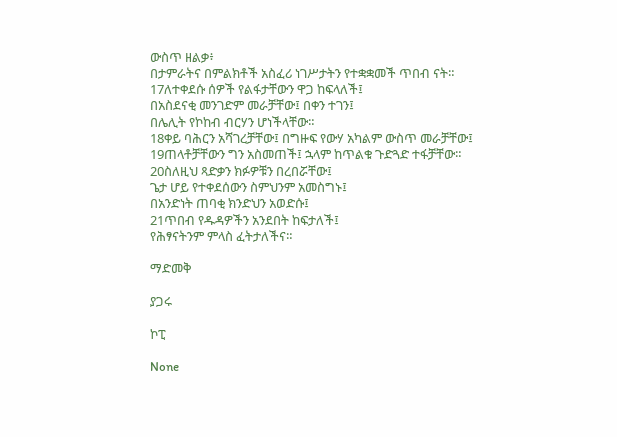ውስጥ ዘልቃ፥
በታምራትና በምልክቶች አስፈሪ ነገሥታትን የተቋቋመች ጥበብ ናት።
17ለተቀደሱ ሰዎች የልፋታቸውን ዋጋ ከፍላለች፤
በአስደናቂ መንገድም መራቻቸው፤ በቀን ተገን፤
በሌሊት የኮከብ ብርሃን ሆነችላቸው።
18ቀይ ባሕርን አሻገረቻቸው፤ በግዙፍ የውሃ አካልም ውስጥ መራቻቸው፤
19ጠላቶቻቸውን ግን አስመጠች፤ ኋላም ከጥልቁ ጉድጓድ ተፋቻቸው።
20ስለዚህ ጻድቃን ክፉዎቹን በረበሯቸው፤
ጌታ ሆይ የተቀደሰውን ስምህንም አመስግኑ፤
በአንድነት ጠባቂ ክንድህን አወድሱ፤
21ጥበብ የዱዳዎችን አንደበት ከፍታለች፤
የሕፃናትንም ምላስ ፈትታለችና።

ማድመቅ

ያጋሩ

ኮፒ

None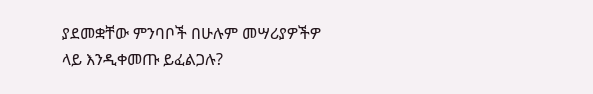ያደመቋቸው ምንባቦች በሁሉም መሣሪያዎችዎ ላይ እንዲቀመጡ ይፈልጋሉ?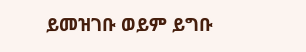ይመዝገቡ ወይም ይግቡ